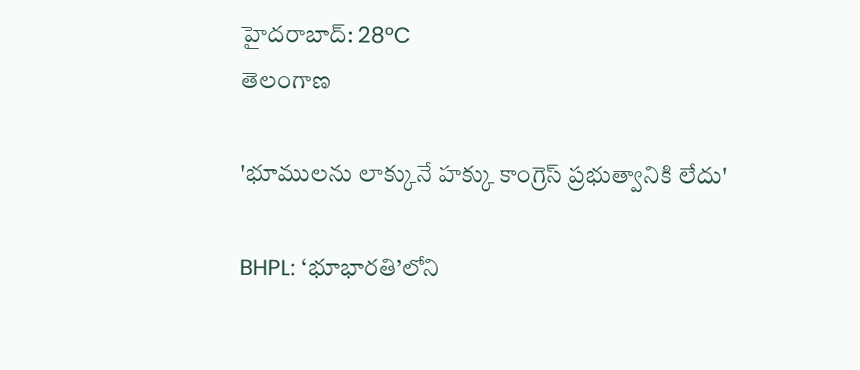హైదరాబాద్: 28°C
తెలంగాణ

'భూములను లాక్కునే హక్కు కాంగ్రెస్ ప్రభుత్వానికి లేదు'

BHPL: ‘భూభారతి’లోని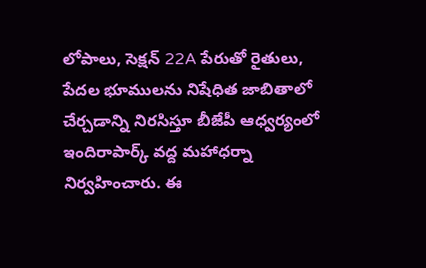లోపాలు, సెక్షన్‌ 22A పేరుతో రైతులు, పేదల భూములను నిషేధిత జాబితాలో చేర్చడాన్ని నిరసిస్తూ బీజేపీ ఆధ్వర్యంలో ఇందిరాపార్క్ వద్ద మహాధర్నా నిర్వహించారు. ఈ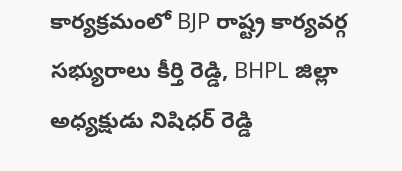కార్యక్రమంలో BJP రాష్ట్ర కార్యవర్గ సభ్యురాలు కీర్తి రెడ్డి, BHPL జిల్లా అధ్యక్షుడు నిషిధర్ రెడ్డి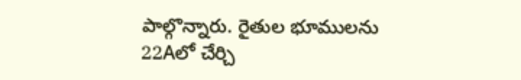పాల్గొన్నారు. రైతుల భూములను 22Aలో చేర్చి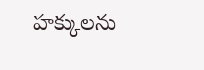హక్కులను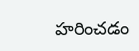హరించడం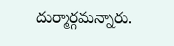దుర్మార్గమన్నారు.